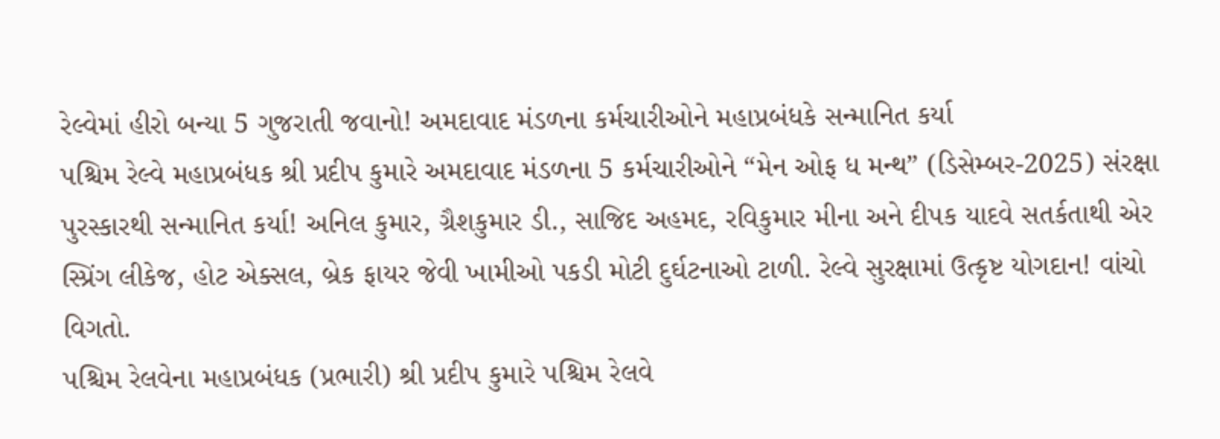રેલ્વેમાં હીરો બન્યા 5 ગુજરાતી જવાનો! અમદાવાદ મંડળના કર્મચારીઓને મહાપ્રબંધકે સન્માનિત કર્યા
પશ્ચિમ રેલ્વે મહાપ્રબંધક શ્રી પ્રદીપ કુમારે અમદાવાદ મંડળના 5 કર્મચારીઓને “મેન ઓફ ધ મન્થ” (ડિસેમ્બર-2025) સંરક્ષા પુરસ્કારથી સન્માનિત કર્યા! અનિલ કુમાર, ગ્રૈશકુમાર ડી., સાજિદ અહમદ, રવિકુમાર મીના અને દીપક યાદવે સતર્કતાથી એર સ્પ્રિંગ લીકેજ, હોટ એક્સલ, બ્રેક ફાયર જેવી ખામીઓ પકડી મોટી દુર્ઘટનાઓ ટાળી. રેલ્વે સુરક્ષામાં ઉત્કૃષ્ટ યોગદાન! વાંચો વિગતો.
પશ્ચિમ રેલવેના મહાપ્રબંધક (પ્રભારી) શ્રી પ્રદીપ કુમારે પશ્ચિમ રેલવે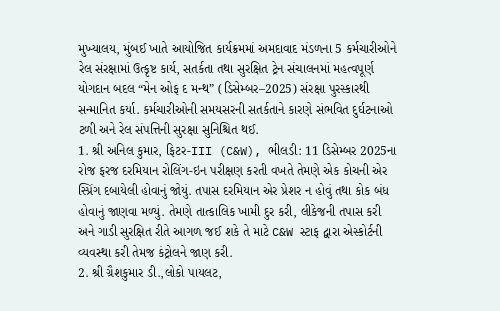મુખ્યાલય, મુંબઈ ખાતે આયોજિત કાર્યક્રમમાં અમદાવાદ મંડળના 5 કર્મચારીઓને રેલ સંરક્ષામાં ઉત્કૃષ્ટ કાર્ય, સતર્કતા તથા સુરક્ષિત ટ્રેન સંચાલનમાં મહત્વપૂર્ણ યોગદાન બદલ “મેન ઓફ દ મન્થ” (ડિસેમ્બર–2025) સંરક્ષા પુરસ્કારથી સન્માનિત કર્યા. કર્મચારીઓની સમયસરની સતર્કતાને કારણે સંભવિત દુર્ઘટનાઓ ટળી અને રેલ સંપત્તિની સુરક્ષા સુનિશ્ચિત થઈ.
1. શ્રી અનિલ કુમાર, ફિટર-III (C&W), ભીલડી: 11 ડિસેમ્બર 2025ના રોજ ફરજ દરમિયાન રોલિંગ-ઇન પરીક્ષણ કરતી વખતે તેમણે એક કોચની એર સ્પ્રિંગ દબાયેલી હોવાનું જોયું. તપાસ દરમિયાન એર પ્રેશર ન હોવું તથા કોક બંધ હોવાનું જાણવા મળ્યું. તેમણે તાત્કાલિક ખામી દુર કરી, લીકેજની તપાસ કરી અને ગાડી સુરક્ષિત રીતે આગળ જઈ શકે તે માટે C&W સ્ટાફ દ્વારા એસ્કોર્ટની વ્યવસ્થા કરી તેમજ કંટ્રોલને જાણ કરી.
2. શ્રી ગ્રૈશકુમાર ડી.,લોકો પાયલટ,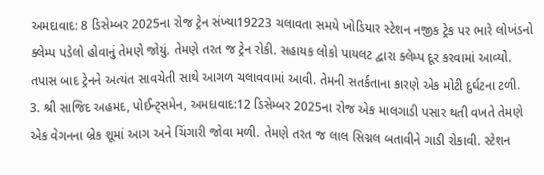અમદાવાદ: 8 ડિસેમ્બર 2025ના રોજ ટ્રેન સંખ્યા19223 ચલાવતા સમયે ખોડિયાર સ્ટેશન નજીક ટ્રેક પર ભારે લોખંડનો ક્લેમ્પ પડેલો હોવાનું તેમણે જોયું. તેમણે તરત જ ટ્રેન રોકી. સહાયક લોકો પાયલટ દ્વારા ક્લેમ્પ દૂર કરવામાં આવ્યો. તપાસ બાદ ટ્રેનને અત્યંત સાવચેતી સાથે આગળ ચલાવવામાં આવી. તેમની સતર્કતાના કારણે એક મોટી દુર્ઘટના ટળી.
3. શ્રી સાજિદ અહમદ, પોઈન્ટ્સમેન, અમદાવાદ:12 ડિસેમ્બર 2025ના રોજ એક માલગાડી પસાર થતી વખતે તેમણે એક વેગનના બ્રેક શૂમાં આગ અને ચિંગારી જોવા મળી. તેમણે તરત જ લાલ સિગ્નલ બતાવીને ગાડી રોકાવી. સ્ટેશન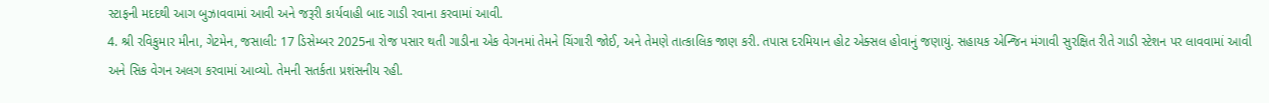સ્ટાફની મદદથી આગ બુઝાવવામાં આવી અને જરૂરી કાર્યવાહી બાદ ગાડી રવાના કરવામાં આવી.
4. શ્રી રવિકુમાર મીના, ગેટમેન, જસાલી: 17 ડિસેમ્બર 2025ના રોજ પસાર થતી ગાડીના એક વેગનમાં તેમને ચિંગારી જોઈ, અને તેમણે તાત્કાલિક જાણ કરી. તપાસ દરમિયાન હોટ એક્સલ હોવાનું જણાયું. સહાયક એન્જિન મંગાવી સુરક્ષિત રીતે ગાડી સ્ટેશન પર લાવવામાં આવી અને સિક વેગન અલગ કરવામાં આવ્યો. તેમની સતર્કતા પ્રશંસનીય રહી.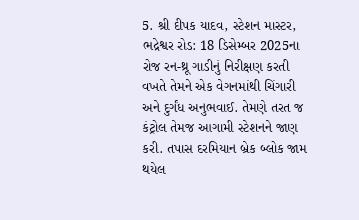5. શ્રી દીપક યાદવ, સ્ટેશન માસ્ટર, ભદ્રેશ્વર રોડ: 18 ડિસેમ્બર 2025ના રોજ રન-થ્રૂ ગાડીનું નિરીક્ષણ કરતી વખતે તેમને એક વેગનમાંથી ચિંગારી અને દુર્ગંધ અનુભવાઈ. તેમણે તરત જ કંટ્રોલ તેમજ આગામી સ્ટેશનને જાણ કરી. તપાસ દરમિયાન બ્રેક બ્લોક જામ થયેલ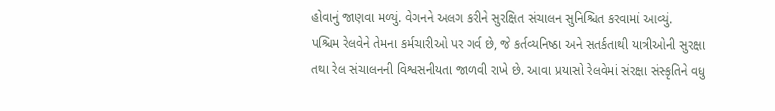હોવાનું જાણવા મળ્યું. વેગનને અલગ કરીને સુરક્ષિત સંચાલન સુનિશ્ચિત કરવામાં આવ્યું.
પશ્ચિમ રેલવેને તેમના કર્મચારીઓ પર ગર્વ છે, જે કર્તવ્યનિષ્ઠા અને સતર્કતાથી યાત્રીઓની સુરક્ષા તથા રેલ સંચાલનની વિશ્વસનીયતા જાળવી રાખે છે. આવા પ્રયાસો રેલવેમાં સંરક્ષા સંસ્કૃતિને વધુ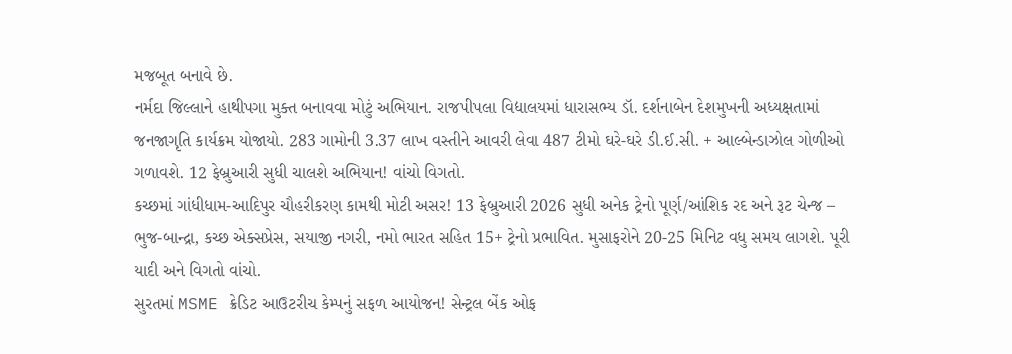મજબૂત બનાવે છે.
નર્મદા જિલ્લાને હાથીપગા મુક્ત બનાવવા મોટું અભિયાન. રાજપીપલા વિદ્યાલયમાં ધારાસભ્ય ડૉ. દર્શનાબેન દેશમુખની અધ્યક્ષતામાં જનજાગૃતિ કાર્યક્રમ યોજાયો. 283 ગામોની 3.37 લાખ વસ્તીને આવરી લેવા 487 ટીમો ઘરે-ઘરે ડી.ઈ.સી. + આલ્બેન્ડાઝોલ ગોળીઓ ગળાવશે. 12 ફેબ્રુઆરી સુધી ચાલશે અભિયાન! વાંચો વિગતો.
કચ્છમાં ગાંધીધામ-આદિપુર ચૌહરીકરણ કામથી મોટી અસર! 13 ફેબ્રુઆરી 2026 સુધી અનેક ટ્રેનો પૂર્ણ/આંશિક રદ અને રૂટ ચેન્જ – ભુજ-બાન્દ્રા, કચ્છ એક્સપ્રેસ, સયાજી નગરી, નમો ભારત સહિત 15+ ટ્રેનો પ્રભાવિત. મુસાફરોને 20-25 મિનિટ વધુ સમય લાગશે. પૂરી યાદી અને વિગતો વાંચો.
સુરતમાં MSME ક્રેડિટ આઉટરીચ કેમ્પનું સફળ આયોજન! સેન્ટ્રલ બેંક ઓફ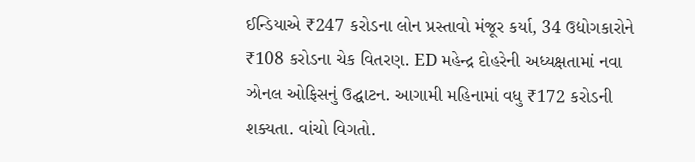ઈન્ડિયાએ ₹247 કરોડના લોન પ્રસ્તાવો મંજૂર કર્યા, 34 ઉદ્યોગકારોને ₹108 કરોડના ચેક વિતરણ. ED મહેન્દ્ર દોહરેની અધ્યક્ષતામાં નવા ઝોનલ ઓફિસનું ઉદ્ઘાટન. આગામી મહિનામાં વધુ ₹172 કરોડની શક્યતા. વાંચો વિગતો.